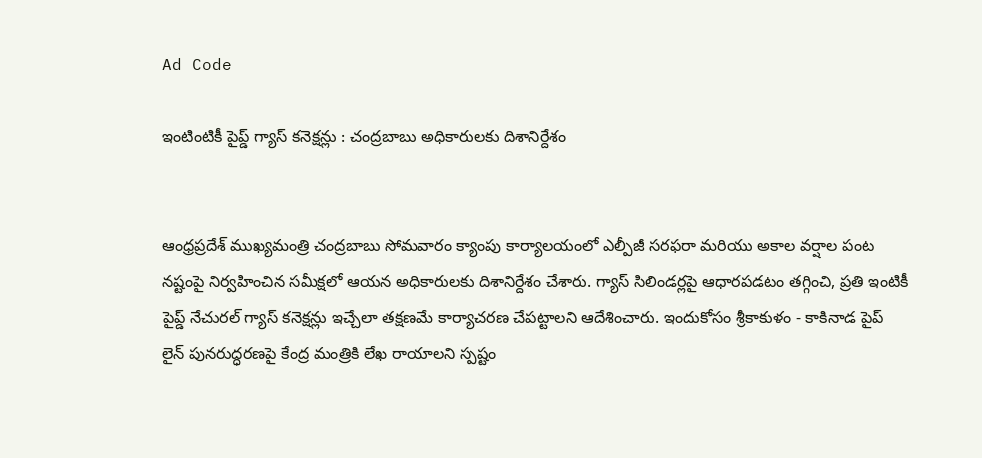Ad Code

ఇంటింటికీ పైప్డ్ గ్యాస్ కనెక్షన్లు : చంద్రబాబు అధికారులకు దిశానిర్దేశం


ఆంధ్రప్రదేశ్ ముఖ్యమంత్రి చంద్రబాబు సోమవారం క్యాంపు కార్యాలయంలో ఎల్పీజీ సరఫరా మరియు అకాల వర్షాల పంట నష్టంపై నిర్వహించిన సమీక్షలో ఆయన అధికారులకు దిశానిర్దేశం చేశారు. గ్యాస్ సిలిండర్లపై ఆధారపడటం తగ్గించి, ప్రతి ఇంటికీ పైప్డ్ నేచురల్ గ్యాస్ కనెక్షన్లు ఇచ్చేలా తక్షణమే కార్యాచరణ చేపట్టాలని ఆదేశించారు. ఇందుకోసం శ్రీకాకుళం - కాకినాడ పైప్ లైన్ పునరుద్ధరణపై కేంద్ర మంత్రికి లేఖ రాయాలని స్పష్టం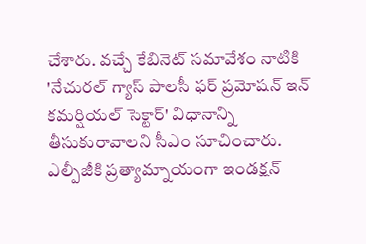చేశారు. వచ్చే కేబినెట్ సమావేశం నాటికి 'నేచురల్ గ్యాస్ పాలసీ ఫర్ ప్రమోషన్ ఇన్ కమర్షియల్ సెక్టార్' విధానాన్ని తీసుకురావాలని సీఎం సూచించారు. ఎల్పీజీకి ప్రత్యామ్నాయంగా ఇండక్షన్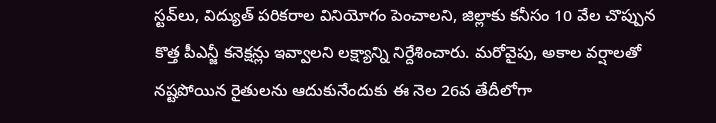స్టవ్‌లు, విద్యుత్ పరికరాల వినియోగం పెంచాలని, జిల్లాకు కనీసం 10 వేల చొప్పున కొత్త పీఎన్జీ కనెక్షన్లు ఇవ్వాలని లక్ష్యాన్ని నిర్దేశించారు. మరోవైపు, అకాల వర్షాలతో నష్టపోయిన రైతులను ఆదుకునేందుకు ఈ నెల 26వ తేదీలోగా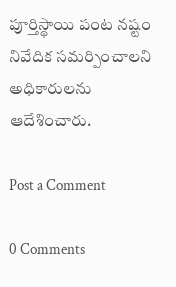పూర్తిస్థాయి పంట నష్టం నివేదిక సమర్పించాలని అధికారులను ఆదేశించారు.

Post a Comment

0 Comments